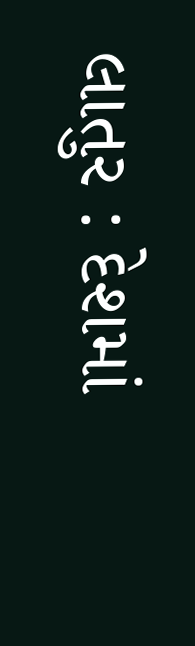લાતુર : દેશમાં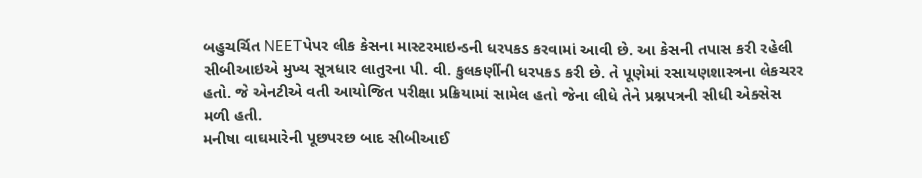બહુચર્ચિત NEETપેપર લીક કેસના માસ્ટરમાઇન્ડની ધરપકડ કરવામાં આવી છે. આ કેસની તપાસ કરી રહેલી સીબીઆઇએ મુખ્ય સૂત્રધાર લાતુરના પી. વી. કુલકર્ણીની ધરપકડ કરી છે. તે પૂણેમાં રસાયણશાસ્ત્રના લેકચરર હતો. જે એનટીએ વતી આયોજિત પરીક્ષા પ્રક્રિયામાં સામેલ હતો જેના લીધે તેને પ્રશ્નપત્રની સીધી એક્સેસ મળી હતી.
મનીષા વાઘમારેની પૂછપરછ બાદ સીબીઆઈ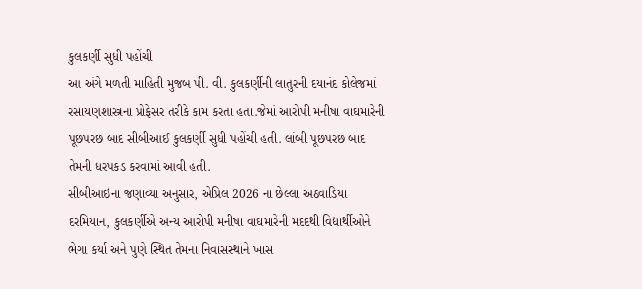કુલકર્ણી સુધી પહોંચી
આ અંગે મળતી માહિતી મુજબ પી. વી. કુલકર્ણીની લાતુરની દયાનંદ કોલેજમાં રસાયણશાસ્ત્રના પ્રોફેસર તરીકે કામ કરતા હતા.જેમાં આરોપી મનીષા વાઘમારેની પૂછપરછ બાદ સીબીઆઈ કુલકર્ણી સુધી પહોંચી હતી. લાંબી પૂછપરછ બાદ તેમની ધરપકડ કરવામાં આવી હતી.
સીબીઆઇના જણાવ્યા અનુસાર, એપ્રિલ 2026 ના છેલ્લા અઠવાડિયા દરમિયાન, કુલકર્ણીએ અન્ય આરોપી મનીષા વાઘમારેની મદદથી વિદ્યાર્થીઓને ભેગા કર્યા અને પુણે સ્થિત તેમના નિવાસસ્થાને ખાસ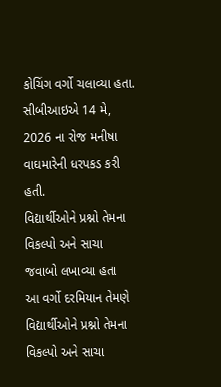કોચિંગ વર્ગો ચલાવ્યા હતા. સીબીઆઇએ 14 મે, 2026 ના રોજ મનીષા વાઘમારેની ધરપકડ કરી હતી.
વિદ્યાર્થીઓને પ્રશ્નો તેમના વિકલ્પો અને સાચા જવાબો લખાવ્યા હતા
આ વર્ગો દરમિયાન તેમણે વિદ્યાર્થીઓને પ્રશ્નો તેમના વિકલ્પો અને સાચા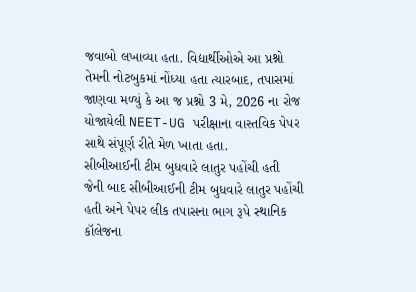જવાબો લખાવ્યા હતા. વિદ્યાર્થીઓએ આ પ્રશ્નો તેમની નોટબુકમાં નોંધ્યા હતા ત્યારબાદ, તપાસમાં જાણવા મળ્યું કે આ જ પ્રશ્નો 3 મે, 2026 ના રોજ યોજાયેલી NEET-UG પરીક્ષાના વાસ્તવિક પેપર સાથે સંપૂર્ણ રીતે મેળ ખાતા હતા.
સીબીઆઈની ટીમ બુધવારે લાતુર પહોંચી હતી
જેની બાદ સીબીઆઈની ટીમ બુધવારે લાતુર પહોંચી હતી અને પેપર લીક તપાસના ભાગ રૂપે સ્થાનિક કૉલેજના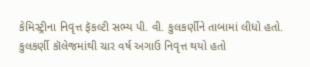કેમિસ્ટ્રીના નિવૃત્ત ફૅકલ્ટી સભ્ય પી. વી. કુલકર્ણીને તાબામાં લીધો હતો. કુલકર્ણી કૉલેજમાંથી ચાર વર્ષ અગાઉ નિવૃત્ત થયો હતો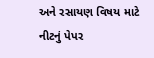અને રસાયણ વિષય માટે નીટનું પેપર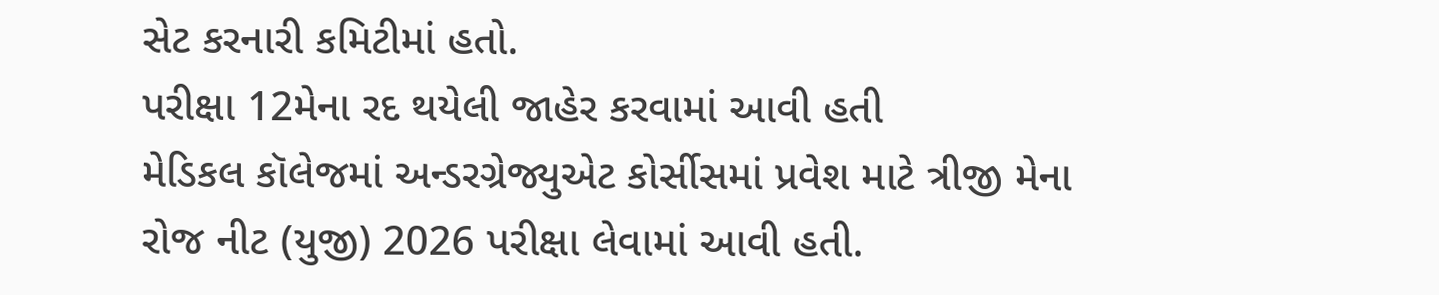સેટ કરનારી કમિટીમાં હતો.
પરીક્ષા 12મેના રદ થયેલી જાહેર કરવામાં આવી હતી
મેડિકલ કૉલેજમાં અન્ડરગ્રેજ્યુએટ કોર્સીસમાં પ્રવેશ માટે ત્રીજી મેના રોજ નીટ (યુજી) 2026 પરીક્ષા લેવામાં આવી હતી.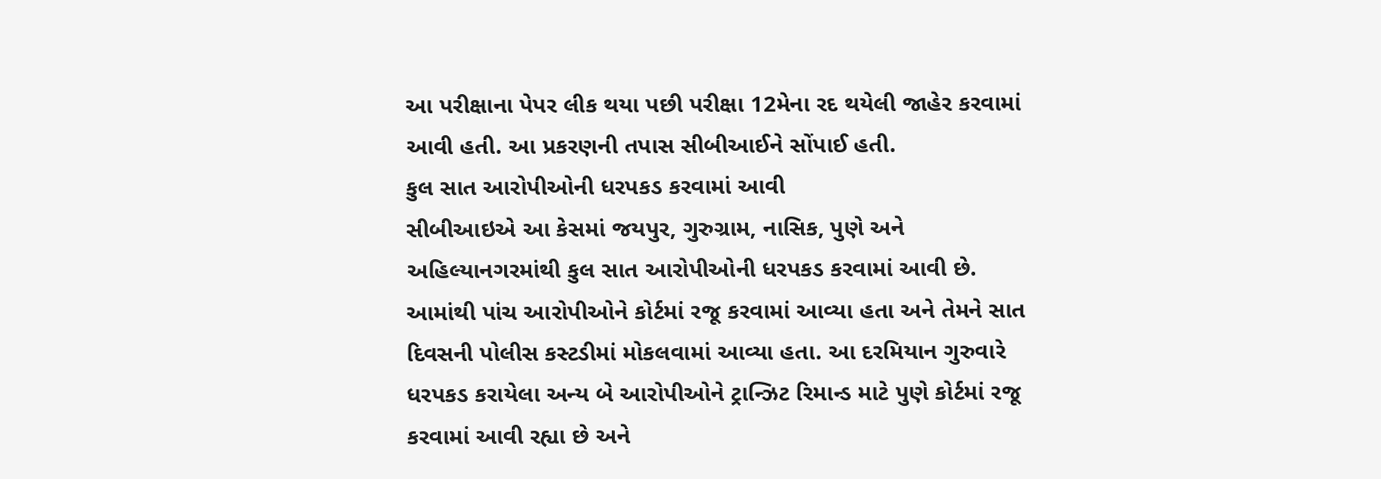આ પરીક્ષાના પેપર લીક થયા પછી પરીક્ષા 12મેના રદ થયેલી જાહેર કરવામાં આવી હતી. આ પ્રકરણની તપાસ સીબીઆઈને સોંપાઈ હતી.
કુલ સાત આરોપીઓની ધરપકડ કરવામાં આવી
સીબીઆઇએ આ કેસમાં જયપુર, ગુરુગ્રામ, નાસિક, પુણે અને અહિલ્યાનગરમાંથી કુલ સાત આરોપીઓની ધરપકડ કરવામાં આવી છે. આમાંથી પાંચ આરોપીઓને કોર્ટમાં રજૂ કરવામાં આવ્યા હતા અને તેમને સાત દિવસની પોલીસ કસ્ટડીમાં મોકલવામાં આવ્યા હતા. આ દરમિયાન ગુરુવારે ધરપકડ કરાયેલા અન્ય બે આરોપીઓને ટ્રાન્ઝિટ રિમાન્ડ માટે પુણે કોર્ટમાં રજૂ કરવામાં આવી રહ્યા છે અને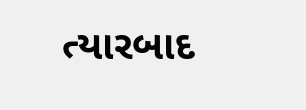ત્યારબાદ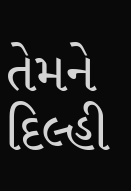તેમને દિલ્હી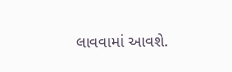લાવવામાં આવશે.